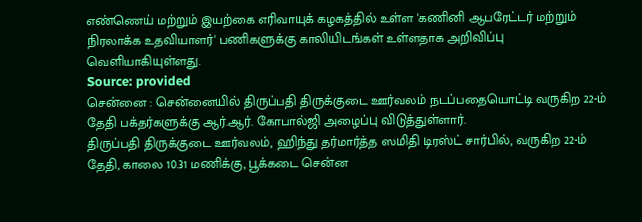எண்ணெய் மற்றும் இயற்கை எரிவாயுக் கழகத்தில் உள்ள 'கணினி ஆபரேட்டர் மற்றும் நிரலாக்க உதவியாளர்' பணிகளுக்கு காலியிடங்கள் உள்ளதாக அறிவிப்பு வெளியாகியுள்ளது.
Source: provided
சென்னை : சென்னையில் திருப்பதி திருக்குடை ஊர்வலம் நடப்பதையொட்டி வருகிற 22-ம் தேதி பக்தர்களுக்கு ஆர்.ஆர். கோபால்ஜி அழைப்பு விடுத்துள்ளார்.
திருப்பதி திருக்குடை ஊர்வலம், ஹிந்து தர்மார்த்த ஸமிதி டிரஸ்ட் சார்பில், வருகிற 22-ம் தேதி, காலை 10.31 மணிக்கு, பூக்கடை சென்ன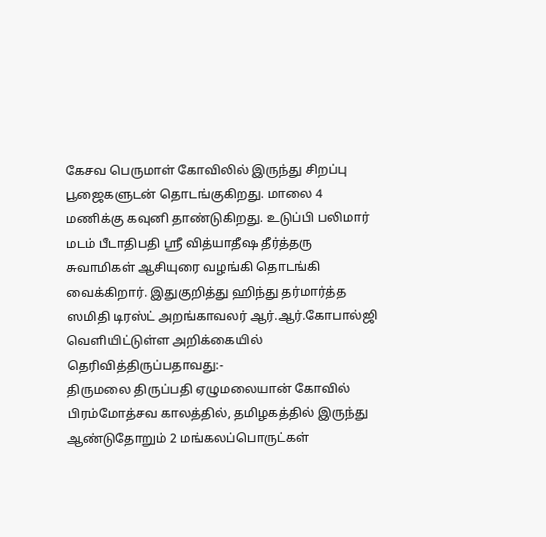கேசவ பெருமாள் கோவிலில் இருந்து சிறப்பு பூஜைகளுடன் தொடங்குகிறது. மாலை 4 மணிக்கு கவுனி தாண்டுகிறது. உடுப்பி பலிமார் மடம் பீடாதிபதி ஸ்ரீ வித்யாதீஷ தீர்த்தரு சுவாமிகள் ஆசியுரை வழங்கி தொடங்கி வைக்கிறார். இதுகுறித்து ஹிந்து தர்மார்த்த ஸமிதி டிரஸ்ட் அறங்காவலர் ஆர்.ஆர்.கோபால்ஜி வெளியிட்டுள்ள அறிக்கையில் தெரிவித்திருப்பதாவது:-
திருமலை திருப்பதி ஏழுமலையான் கோவில் பிரம்மோத்சவ காலத்தில், தமிழகத்தில் இருந்து ஆண்டுதோறும் 2 மங்கலப்பொருட்கள்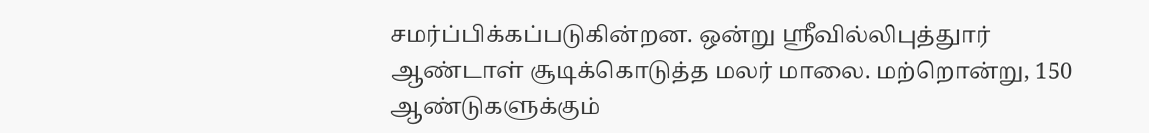சமர்ப்பிக்கப்படுகின்றன. ஒன்று ஸ்ரீவில்லிபுத்துார் ஆண்டாள் சூடிக்கொடுத்த மலர் மாலை. மற்றொன்று, 150 ஆண்டுகளுக்கும்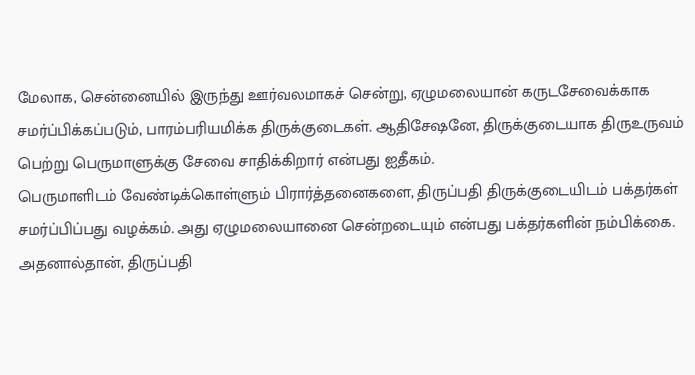மேலாக, சென்னையில் இருந்து ஊர்வலமாகச் சென்று, ஏழுமலையான் கருடசேவைக்காக சமர்ப்பிக்கப்படும், பாரம்பரியமிக்க திருக்குடைகள். ஆதிசேஷனே, திருக்குடையாக திருஉருவம் பெற்று பெருமாளுக்கு சேவை சாதிக்கிறார் என்பது ஐதீகம்.
பெருமாளிடம் வேண்டிக்கொள்ளும் பிரார்த்தனைகளை, திருப்பதி திருக்குடையிடம் பக்தர்கள் சமர்ப்பிப்பது வழக்கம். அது ஏழுமலையானை சென்றடையும் என்பது பக்தர்களின் நம்பிக்கை. அதனால்தான், திருப்பதி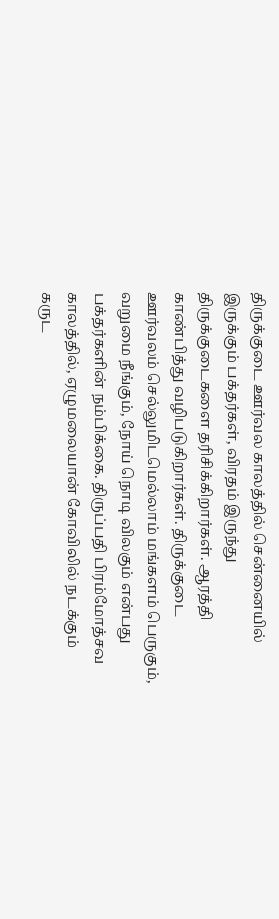திருக்குடை ஊர்வல காலத்தில் சென்னையில் இருக்கும் பக்தர்கள், விரதம் இருந்து திருக்குடைகளை தரிசிக்கிறார்கள். ஆரத்தி காண்பித்து வழிபடுகிறார்கள். திருக்குடை ஊர்வலம் செல்லுமிடமெல்லாம் மங்களம் பெருகும், வறுமை நீங்கும், நோய் நொடி விலகும் என்பது பக்தர்களின் நம்பிக்கை. திருப்பதி பிரம்மோத்சவ காலத்தில், ஏழுமலையான் கோவிலில் நடக்கும் கருட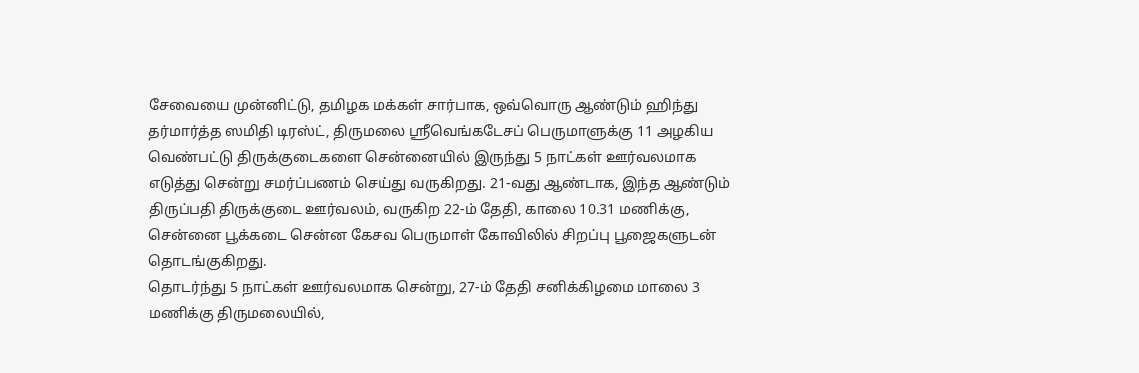சேவையை முன்னிட்டு, தமிழக மக்கள் சார்பாக, ஒவ்வொரு ஆண்டும் ஹிந்து தர்மார்த்த ஸமிதி டிரஸ்ட், திருமலை ஸ்ரீவெங்கடேசப் பெருமாளுக்கு 11 அழகிய வெண்பட்டு திருக்குடைகளை சென்னையில் இருந்து 5 நாட்கள் ஊர்வலமாக எடுத்து சென்று சமர்ப்பணம் செய்து வருகிறது. 21-வது ஆண்டாக, இந்த ஆண்டும் திருப்பதி திருக்குடை ஊர்வலம், வருகிற 22-ம் தேதி, காலை 10.31 மணிக்கு, சென்னை பூக்கடை சென்ன கேசவ பெருமாள் கோவிலில் சிறப்பு பூஜைகளுடன் தொடங்குகிறது.
தொடர்ந்து 5 நாட்கள் ஊர்வலமாக சென்று, 27-ம் தேதி சனிக்கிழமை மாலை 3 மணிக்கு திருமலையில்,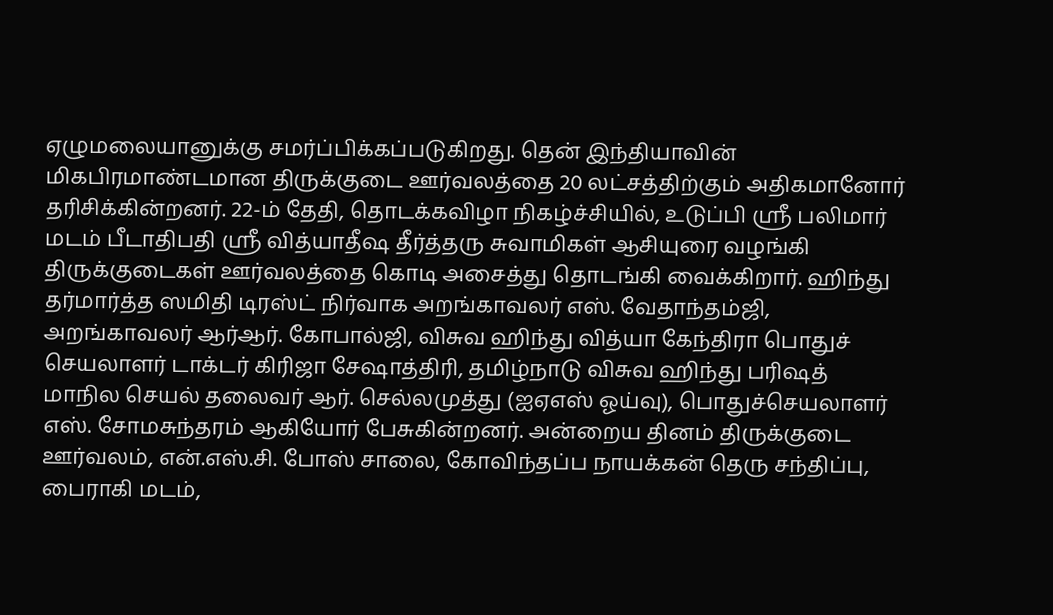ஏழுமலையானுக்கு சமர்ப்பிக்கப்படுகிறது. தென் இந்தியாவின் மிகபிரமாண்டமான திருக்குடை ஊர்வலத்தை 20 லட்சத்திற்கும் அதிகமானோர் தரிசிக்கின்றனர். 22-ம் தேதி, தொடக்கவிழா நிகழ்ச்சியில், உடுப்பி ஸ்ரீ பலிமார் மடம் பீடாதிபதி ஸ்ரீ வித்யாதீஷ தீர்த்தரு சுவாமிகள் ஆசியுரை வழங்கி திருக்குடைகள் ஊர்வலத்தை கொடி அசைத்து தொடங்கி வைக்கிறார். ஹிந்து தர்மார்த்த ஸமிதி டிரஸ்ட் நிர்வாக அறங்காவலர் எஸ். வேதாந்தம்ஜி, அறங்காவலர் ஆர்ஆர். கோபால்ஜி, விசுவ ஹிந்து வித்யா கேந்திரா பொதுச் செயலாளர் டாக்டர் கிரிஜா சேஷாத்திரி, தமிழ்நாடு விசுவ ஹிந்து பரிஷத் மாநில செயல் தலைவர் ஆர். செல்லமுத்து (ஐஏஎஸ் ஓய்வு), பொதுச்செயலாளர் எஸ். சோமசுந்தரம் ஆகியோர் பேசுகின்றனர். அன்றைய தினம் திருக்குடை ஊர்வலம், என்.எஸ்.சி. போஸ் சாலை, கோவிந்தப்ப நாயக்கன் தெரு சந்திப்பு, பைராகி மடம்,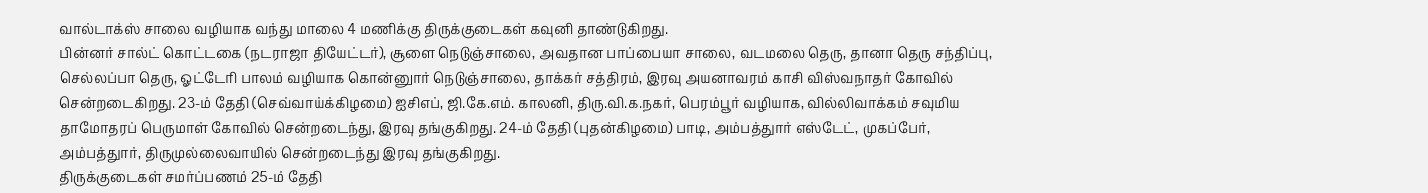வால்டாக்ஸ் சாலை வழியாக வந்து மாலை 4 மணிக்கு திருக்குடைகள் கவுனி தாண்டுகிறது.
பின்னர் சால்ட் கொட்டகை (நடராஜா தியேட்டர்), சூளை நெடுஞ்சாலை, அவதான பாப்பையா சாலை, வடமலை தெரு, தானா தெரு சந்திப்பு, செல்லப்பா தெரு, ஓட்டேரி பாலம் வழியாக கொன்னுார் நெடுஞ்சாலை, தாக்கர் சத்திரம், இரவு அயனாவரம் காசி விஸ்வநாதர் கோவில் சென்றடைகிறது. 23-ம் தேதி (செவ்வாய்க்கிழமை) ஐசிஎப், ஜி.கே.எம். காலனி, திரு.வி.க.நகர், பெரம்பூர் வழியாக, வில்லிவாக்கம் சவுமிய தாமோதரப் பெருமாள் கோவில் சென்றடைந்து, இரவு தங்குகிறது. 24-ம் தேதி (புதன்கிழமை) பாடி, அம்பத்துார் எஸ்டேட், முகப்பேர், அம்பத்துார், திருமுல்லைவாயில் சென்றடைந்து இரவு தங்குகிறது.
திருக்குடைகள் சமர்ப்பணம் 25-ம் தேதி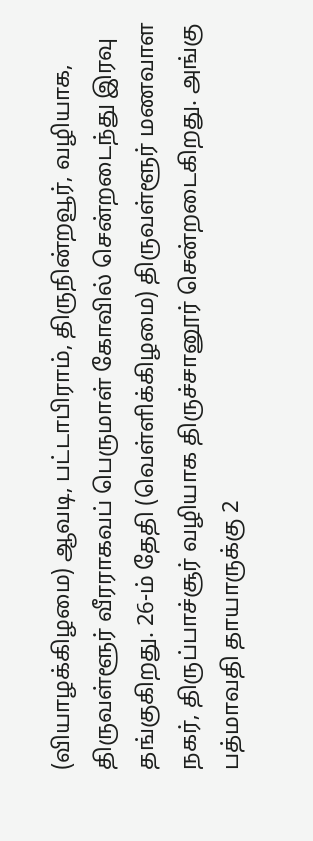(வியாழக்கிழமை) ஆவடி, பட்டாபிராம், திருநின்றவூர், வழியாக, திருவள்ளூர் வீரராகவப் பெருமாள் கோவில் சென்றடைந்து இரவு தங்குகிறது. 26-ம் தேதி (வெள்ளிக்கிழமை) திருவள்ளூர் மணவாள நகர், திருப்பாச்சூர் வழியாக திருச்சானூர் சென்றடைகிறது. அங்கு பத்மாவதி தாயாருக்கு 2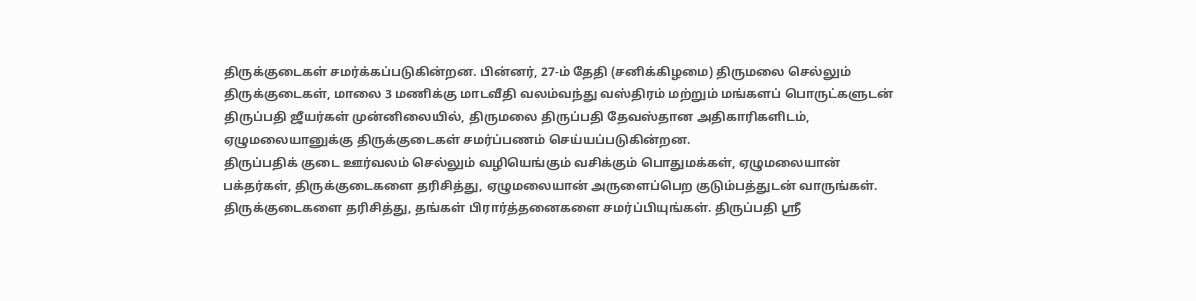திருக்குடைகள் சமர்க்கப்படுகின்றன. பின்னர், 27-ம் தேதி (சனிக்கிழமை) திருமலை செல்லும் திருக்குடைகள், மாலை 3 மணிக்கு மாடவீதி வலம்வந்து வஸ்திரம் மற்றும் மங்களப் பொருட்களுடன் திருப்பதி ஜீயர்கள் முன்னிலையில், திருமலை திருப்பதி தேவஸ்தான அதிகாரிகளிடம், ஏழுமலையானுக்கு திருக்குடைகள் சமர்ப்பணம் செய்யப்படுகின்றன.
திருப்பதிக் குடை ஊர்வலம் செல்லும் வழியெங்கும் வசிக்கும் பொதுமக்கள், ஏழுமலையான் பக்தர்கள், திருக்குடைகளை தரிசித்து, ஏழுமலையான் அருளைப்பெற குடும்பத்துடன் வாருங்கள். திருக்குடைகளை தரிசித்து, தங்கள் பிரார்த்தனைகளை சமர்ப்பியுங்கள். திருப்பதி ஸ்ரீ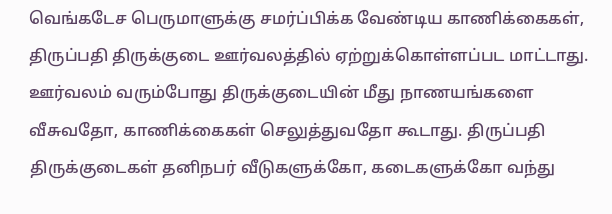வெங்கடேச பெருமாளுக்கு சமர்ப்பிக்க வேண்டிய காணிக்கைகள், திருப்பதி திருக்குடை ஊர்வலத்தில் ஏற்றுக்கொள்ளப்பட மாட்டாது. ஊர்வலம் வரும்போது திருக்குடையின் மீது நாணயங்களை வீசுவதோ, காணிக்கைகள் செலுத்துவதோ கூடாது. திருப்பதி திருக்குடைகள் தனிநபர் வீடுகளுக்கோ, கடைகளுக்கோ வந்து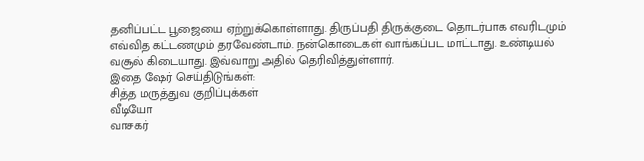தனிப்பட்ட பூஜையை ஏற்றுக்கொள்ளாது. திருப்பதி திருக்குடை தொடர்பாக எவரிடமும் எவ்வித கட்டணமும் தரவேண்டாம். நன்கொடைகள் வாங்கப்பட மாட்டாது. உண்டியல் வசூல் கிடையாது. இவ்வாறு அதில் தெரிவித்துள்ளார்.
இதை ஷேர் செய்திடுங்கள்:
சித்த மருத்துவ குறிப்புக்கள்
வீடியோ
வாசகர்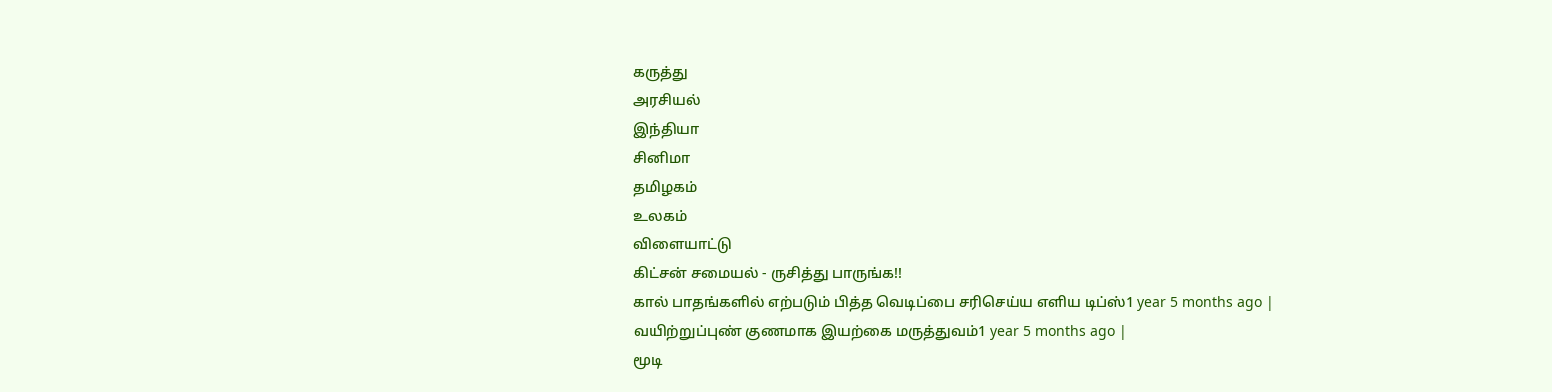கருத்து
அரசியல்
இந்தியா
சினிமா
தமிழகம்
உலகம்
விளையாட்டு
கிட்சன் சமையல் - ருசித்து பாருங்க!!
கால் பாதங்களில் எற்படும் பித்த வெடிப்பை சரிசெய்ய எளிய டிப்ஸ்1 year 5 months ago |
வயிற்றுப்புண் குணமாக இயற்கை மருத்துவம்1 year 5 months ago |
மூடி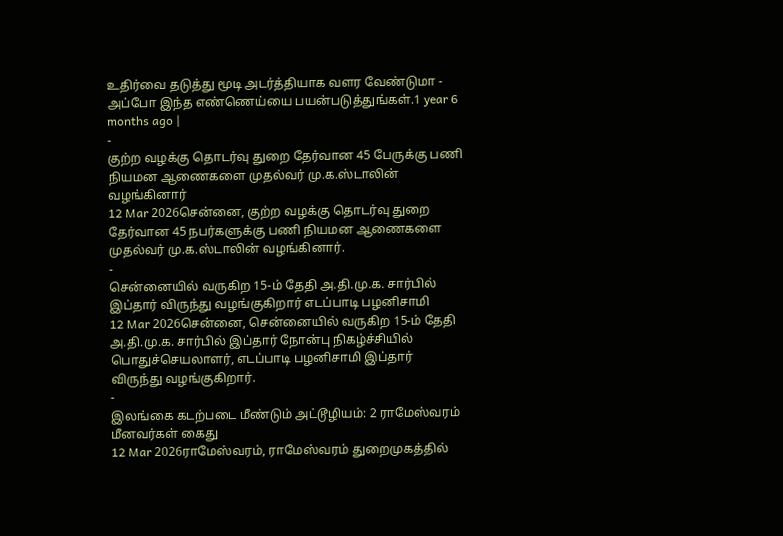உதிர்வை தடுத்து மூடி அடர்த்தியாக வளர வேண்டுமா - அப்போ இந்த எண்ணெய்யை பயன்படுத்துங்கள்.1 year 6 months ago |
-
குற்ற வழக்கு தொடர்வு துறை தேர்வான 45 பேருக்கு பணி நியமன ஆணைகளை முதல்வர் மு.க.ஸ்டாலின் வழங்கினார்
12 Mar 2026சென்னை, குற்ற வழக்கு தொடர்வு துறை தேர்வான 45 நபர்களுக்கு பணி நியமன ஆணைகளை முதல்வர் மு.க.ஸ்டாலின் வழங்கினார்.
-
சென்னையில் வருகிற 15-ம் தேதி அ.தி.மு.க. சார்பில் இப்தார் விருந்து வழங்குகிறார் எடப்பாடி பழனிசாமி
12 Mar 2026சென்னை, சென்னையில் வருகிற 15-ம் தேதி அ.தி.மு.க. சார்பில் இப்தார் நோன்பு நிகழ்ச்சியில் பொதுச்செயலாளர், எடப்பாடி பழனிசாமி இப்தார் விருந்து வழங்குகிறார்.
-
இலங்கை கடற்படை மீண்டும் அட்டூழியம்: 2 ராமேஸ்வரம் மீனவர்கள் கைது
12 Mar 2026ராமேஸ்வரம், ராமேஸ்வரம் துறைமுகத்தில்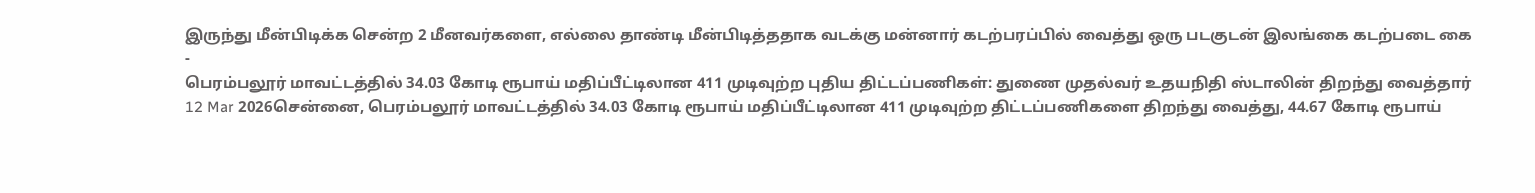இருந்து மீன்பிடிக்க சென்ற 2 மீனவர்களை, எல்லை தாண்டி மீன்பிடித்ததாக வடக்கு மன்னார் கடற்பரப்பில் வைத்து ஒரு படகுடன் இலங்கை கடற்படை கை
-
பெரம்பலூர் மாவட்டத்தில் 34.03 கோடி ரூபாய் மதிப்பீட்டிலான 411 முடிவுற்ற புதிய திட்டப்பணிகள்: துணை முதல்வர் உதயநிதி ஸ்டாலின் திறந்து வைத்தார்
12 Mar 2026சென்னை, பெரம்பலூர் மாவட்டத்தில் 34.03 கோடி ரூபாய் மதிப்பீட்டிலான 411 முடிவுற்ற திட்டப்பணிகளை திறந்து வைத்து, 44.67 கோடி ரூபாய்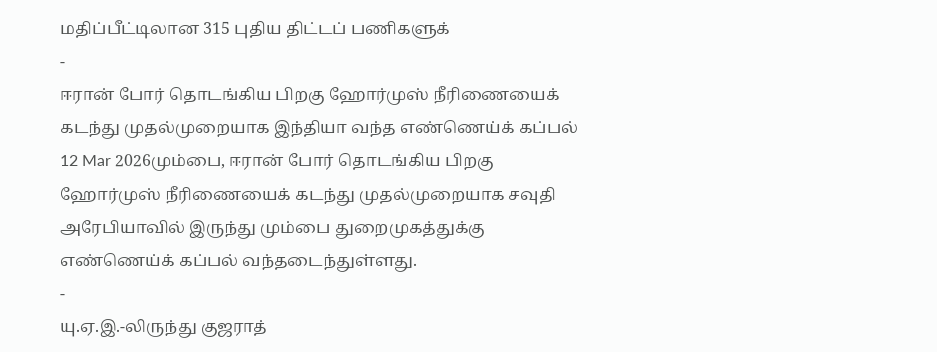மதிப்பீட்டிலான 315 புதிய திட்டப் பணிகளுக்
-
ஈரான் போர் தொடங்கிய பிறகு ஹோர்முஸ் நீரிணையைக் கடந்து முதல்முறையாக இந்தியா வந்த எண்ணெய்க் கப்பல்
12 Mar 2026மும்பை, ஈரான் போர் தொடங்கிய பிறகு ஹோர்முஸ் நீரிணையைக் கடந்து முதல்முறையாக சவுதி அரேபியாவில் இருந்து மும்பை துறைமுகத்துக்கு எண்ணெய்க் கப்பல் வந்தடைந்துள்ளது.
-
யு.ஏ.இ.-லிருந்து குஜராத்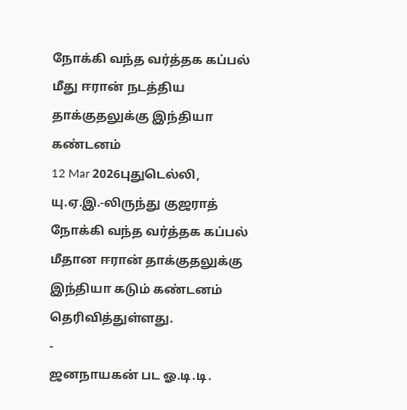நோக்கி வந்த வர்த்தக கப்பல் மீது ஈரான் நடத்திய தாக்குதலுக்கு இந்தியா கண்டனம்
12 Mar 2026புதுடெல்லி, யு.ஏ.இ.-லிருந்து குஜராத் நோக்கி வந்த வர்த்தக கப்பல் மீதான ஈரான் தாக்குதலுக்கு இந்தியா கடும் கண்டனம் தெரிவித்துள்ளது.
-
ஜனநாயகன் பட ஓ.டி.டி.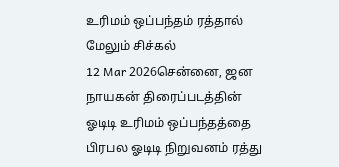உரிமம் ஒப்பந்தம் ரத்தால் மேலும் சிச்கல்
12 Mar 2026சென்னை, ஜன நாயகன் திரைப்படத்தின் ஓடிடி உரிமம் ஒப்பந்தத்தை பிரபல ஓடிடி நிறுவனம் ரத்து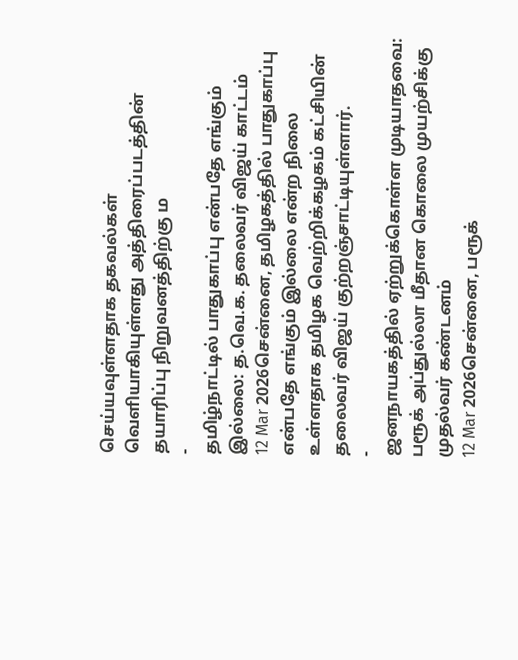செய்யவுள்ளதாக தகவல்கள் வெளியாகியுள்ளது அத்திரைப்படத்தின் தயாரிப்பு நிறுவனத்திற்கு ம
-
தமிழ்நாட்டில் பாதுகாப்பு என்பதே எங்கும் இல்லை: த.வெ.க. தலைவர் விஜய் காட்டம்
12 Mar 2026சென்னை, தமிழகத்தில் பாதுகாப்பு என்பதே எங்கும் இல்லை என்ற நிலை உள்ளதாக தமிழக வெற்றிக்கழகம் கட்சியின் தலைவர் விஜய் குற்றஞ்சாட்டியுள்ளார்.
-
ஜனநாயகத்தில் ஏற்றுக்கொள்ள முடியாதவை: பரூக் அப்துல்லா மீதான கொலை முயற்சிக்கு முதல்வர் கண்டனம்
12 Mar 2026சென்னை, பரூக்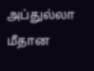அப்துல்லா மீதான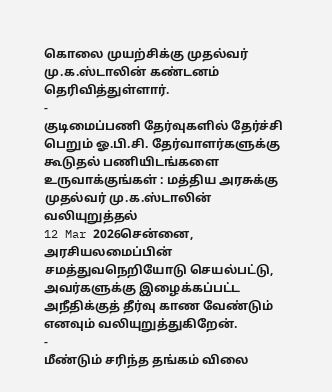கொலை முயற்சிக்கு முதல்வர் மு.க.ஸ்டாலின் கண்டனம் தெரிவித்துள்ளார்.
-
குடிமைப்பணி தேர்வுகளில் தேர்ச்சி பெறும் ஓ.பி.சி. தேர்வாளர்களுக்கு கூடுதல் பணியிடங்களை உருவாக்குங்கள் : மத்திய அரசுக்கு முதல்வர் மு.க.ஸ்டாலின் வலியுறுத்தல்
12 Mar 2026சென்னை, அரசியலமைப்பின் சமத்துவநெறியோடு செயல்பட்டு, அவர்களுக்கு இழைக்கப்பட்ட அநீதிக்குத் தீர்வு காண வேண்டும் எனவும் வலியுறுத்துகிறேன்.
-
மீண்டும் சரிந்த தங்கம் விலை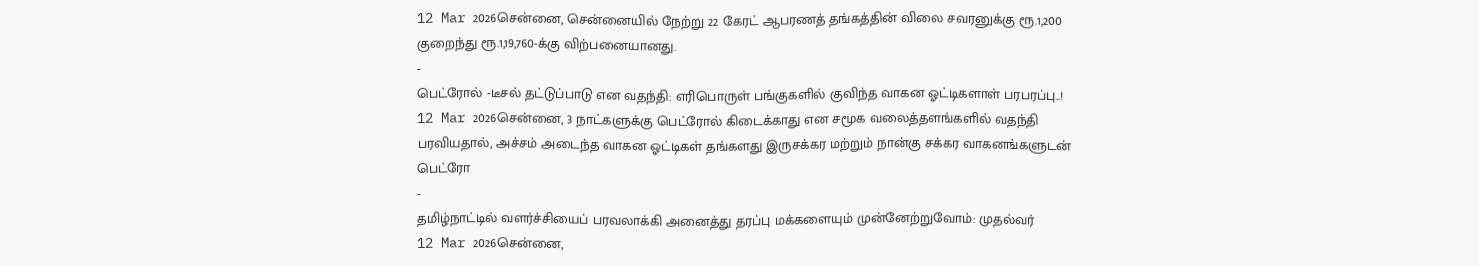12 Mar 2026சென்னை, சென்னையில் நேற்று 22 கேரட் ஆபரணத் தங்கத்தின் விலை சவரனுக்கு ரூ.1,200 குறைந்து ரூ.1,19,760-க்கு விற்பனையானது.
-
பெட்ரோல் -டீசல் தட்டுப்பாடு என வதந்தி: எரிபொருள் பங்குகளில் குவிந்த வாகன ஓட்டிகளாள் பரபரப்பு..!
12 Mar 2026சென்னை, 3 நாட்களுக்கு பெட்ரோல் கிடைக்காது என சமூக வலைத்தளங்களில் வதந்தி பரவியதால், அச்சம் அடைந்த வாகன ஓட்டிகள் தங்களது இருசக்கர மற்றும் நான்கு சக்கர வாகனங்களுடன் பெட்ரோ
-
தமிழ்நாட்டில் வளர்ச்சியைப் பரவலாக்கி அனைத்து தரப்பு மக்களையும் முன்னேற்றுவோம்: முதல்வர்
12 Mar 2026சென்னை,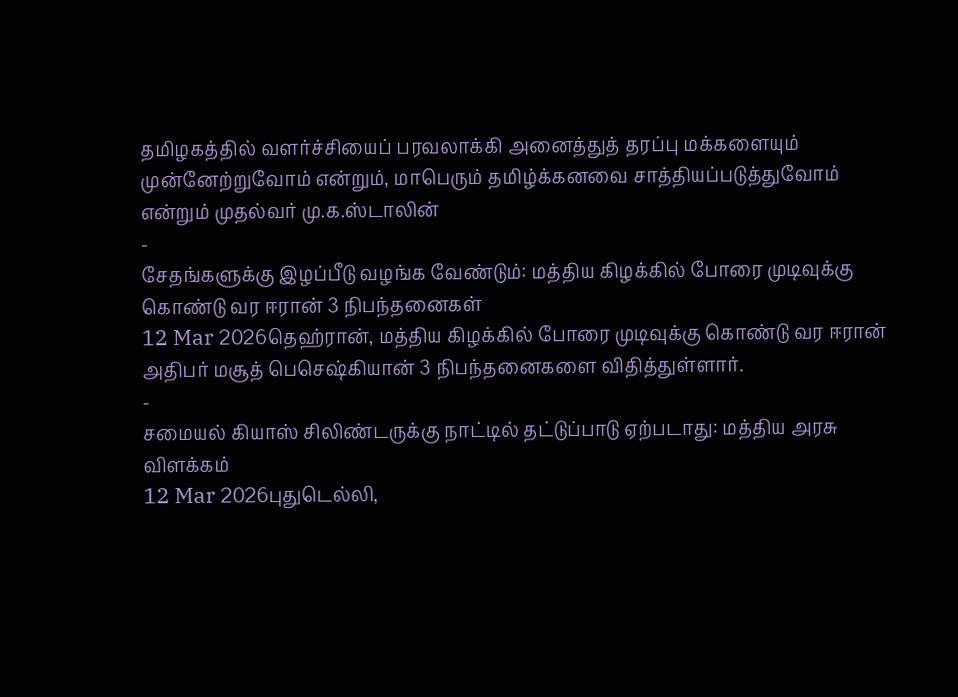தமிழகத்தில் வளர்ச்சியைப் பரவலாக்கி அனைத்துத் தரப்பு மக்களையும் முன்னேற்றுவோம் என்றும், மாபெரும் தமிழ்க்கனவை சாத்தியப்படுத்துவோம் என்றும் முதல்வர் மு.க.ஸ்டாலின்
-
சேதங்களுக்கு இழப்பீடு வழங்க வேண்டும்: மத்திய கிழக்கில் போரை முடிவுக்கு கொண்டு வர ஈரான் 3 நிபந்தனைகள்
12 Mar 2026தெஹ்ரான், மத்திய கிழக்கில் போரை முடிவுக்கு கொண்டு வர ஈரான் அதிபர் மசூத் பெசெஷ்கியான் 3 நிபந்தனைகளை விதித்துள்ளார்.
-
சமையல் கியாஸ் சிலிண்டருக்கு நாட்டில் தட்டுப்பாடு ஏற்படாது: மத்திய அரசு விளக்கம்
12 Mar 2026புதுடெல்லி,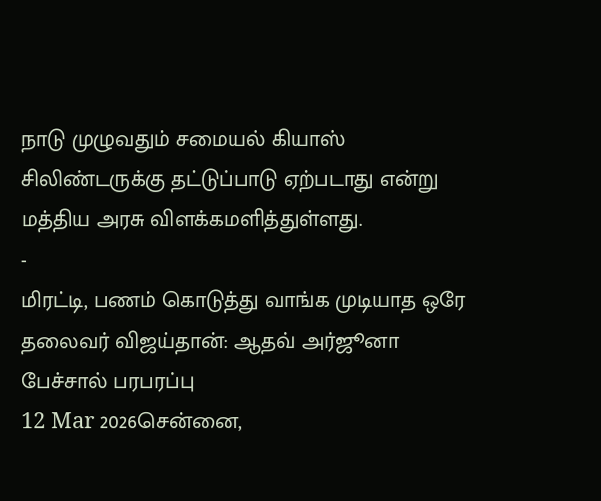நாடு முழுவதும் சமையல் கியாஸ் சிலிண்டருக்கு தட்டுப்பாடு ஏற்படாது என்று மத்திய அரசு விளக்கமளித்துள்ளது.
-
மிரட்டி, பணம் கொடுத்து வாங்க முடியாத ஒரே தலைவர் விஜய்தான்: ஆதவ் அர்ஜூனா பேச்சால் பரபரப்பு
12 Mar 2026சென்னை,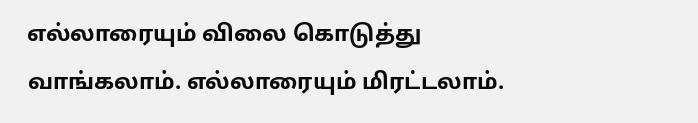எல்லாரையும் விலை கொடுத்து வாங்கலாம். எல்லாரையும் மிரட்டலாம்.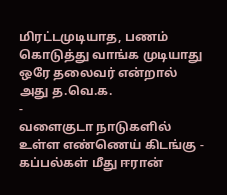மிரட்டமுடியாத, பணம் கொடுத்து வாங்க முடியாது ஒரே தலைவர் என்றால் அது த.வெ.க.
-
வளைகுடா நாடுகளில் உள்ள எண்ணெய் கிடங்கு - கப்பல்கள் மீது ஈரான்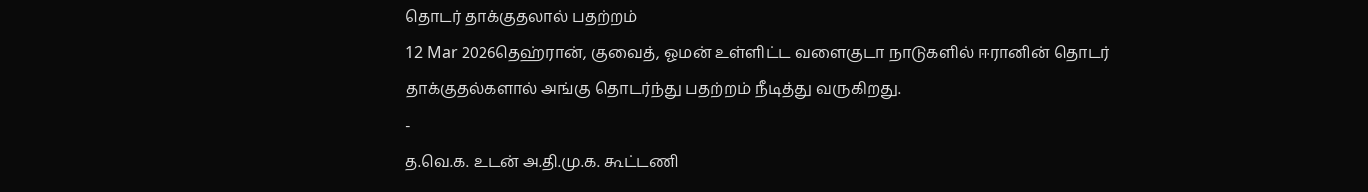தொடர் தாக்குதலால் பதற்றம்
12 Mar 2026தெஹ்ரான், குவைத், ஓமன் உள்ளிட்ட வளைகுடா நாடுகளில் ஈரானின் தொடர் தாக்குதல்களால் அங்கு தொடர்ந்து பதற்றம் நீடித்து வருகிறது.
-
த.வெ.க. உடன் அ.தி.மு.க. கூட்டணி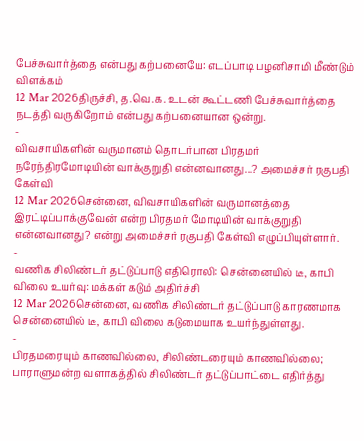பேச்சுவார்த்தை என்பது கற்பனையே: எடப்பாடி பழனிசாமி மீண்டும் விளக்கம்
12 Mar 2026திருச்சி, த.வெ.க. உடன் கூட்டணி பேச்சுவார்த்தை நடத்தி வருகிறோம் என்பது கற்பனையான ஒன்று.
-
விவசாயிகளின் வருமானம் தொடர்பான பிரதமர் நரேந்திரமோடியின் வாக்குறுதி என்னவானது...? அமைச்சர் ரகுபதி கேள்வி
12 Mar 2026சென்னை, விவசாயிகளின் வருமானத்தை இரட்டிப்பாக்குவேன் என்ற பிரதமர் மோடியின் வாக்குறுதி என்னவானது? என்று அமைச்சர் ரகுபதி கேள்வி எழுப்பியுள்ளார்.
-
வணிக சிலிண்டர் தட்டுப்பாடு எதிரொலி: சென்னையில் டீ, காபி விலை உயர்வு: மக்கள் கடும் அதிர்ச்சி
12 Mar 2026சென்னை, வணிக சிலிண்டர் தட்டுப்பாடு காரணமாக சென்னையில் டீ, காபி விலை கடுமையாக உயர்ந்துள்ளது.
-
பிரதமரையும் காணவில்லை, சிலிண்டரையும் காணவில்லை; பாராளுமன்ற வளாகத்தில் சிலிண்டர் தட்டுப்பாட்டை எதிர்த்து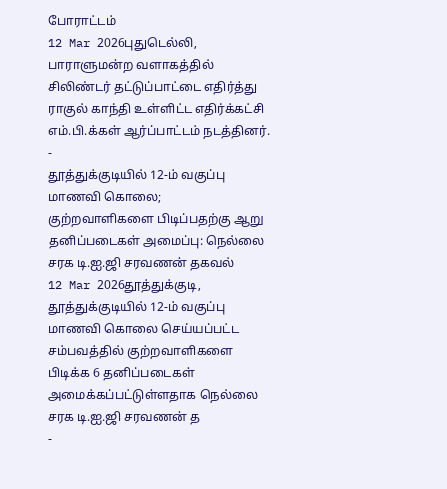போராட்டம்
12 Mar 2026புதுடெல்லி, பாராளுமன்ற வளாகத்தில் சிலிண்டர் தட்டுப்பாட்டை எதிர்த்து ராகுல் காந்தி உள்ளிட்ட எதிர்க்கட்சி எம்.பி.க்கள் ஆர்ப்பாட்டம் நடத்தினர்.
-
தூத்துக்குடியில் 12-ம் வகுப்பு மாணவி கொலை; குற்றவாளிகளை பிடிப்பதற்கு ஆறு தனிப்படைகள் அமைப்பு: நெல்லை சரக டி.ஐ.ஜி சரவணன் தகவல்
12 Mar 2026தூத்துக்குடி, தூத்துக்குடியில் 12-ம் வகுப்பு மாணவி கொலை செய்யப்பட்ட சம்பவத்தில் குற்றவாளிகளை பிடிக்க 6 தனிப்படைகள் அமைக்கப்பட்டுள்ளதாக நெல்லை சரக டி.ஐ.ஜி சரவணன் த
-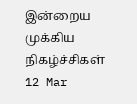இன்றைய முக்கிய நிகழ்ச்சிகள்
12 Mar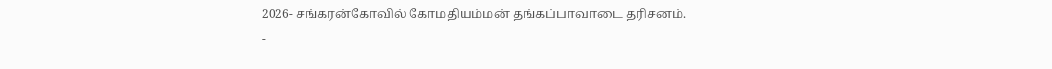2026- சங்கரன்கோவில் கோமதியம்மன் தங்கப்பாவாடை தரிசனம்.
-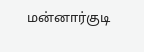மன்னார்குடி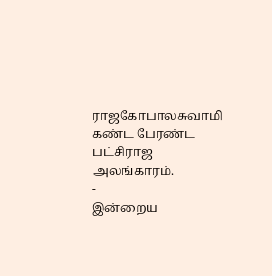ராஜகோபாலசுவாமி கண்ட பேரண்ட பட்சிராஜ அலங்காரம்.
-
இன்றைய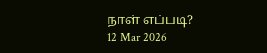நாள் எப்படி?
12 Mar 2026